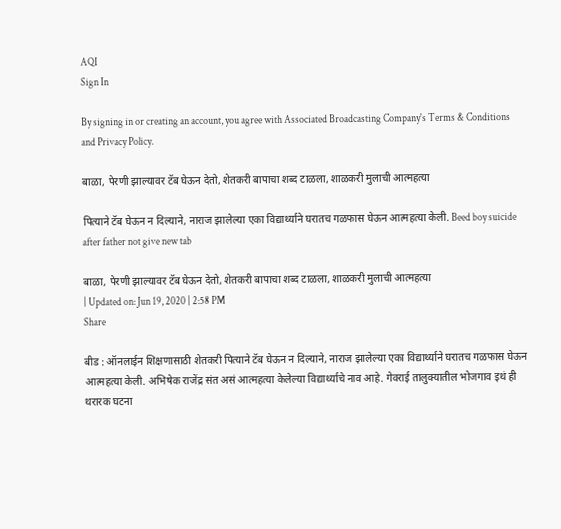AQI
Sign In

By signing in or creating an account, you agree with Associated Broadcasting Company's Terms & Conditions and Privacy Policy.

बाळा, पेरणी झाल्यावर टॅब घेऊन देतो, शेतकरी बापाचा शब्द टाळला, शाळकरी मुलाची आत्महत्या

पित्याने टॅब घेऊन न दिल्याने, नाराज झालेल्या एका विद्यार्थ्याने घरातच गळफास घेऊन आत्महत्या केली. Beed boy suicide after father not give new tab

बाळा, पेरणी झाल्यावर टॅब घेऊन देतो, शेतकरी बापाचा शब्द टाळला, शाळकरी मुलाची आत्महत्या
| Updated on: Jun 19, 2020 | 2:58 PM
Share

बीड : ऑनलाईन शिक्षणासाठी शेतकरी पित्याने टॅब घेऊन न दिल्याने, नाराज झालेल्या एका विद्यार्थ्याने घरातच गळफास घेऊन आत्महत्या केली. अभिषेक राजेंद्र संत असं आत्महत्या केलेल्या विद्यार्थ्याचे नाव आहे. गेवराई तालुक्यातील भोजगाव इथं ही थरारक घटना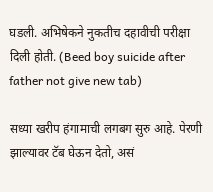घडली. अभिषेकने नुकतीच दहावीची परीक्षा दिली होती. (Beed boy suicide after father not give new tab)

सध्या खरीप हंगामाची लगबग सुरु आहे. पेरणी झाल्यावर टॅब घेऊन देतो, असं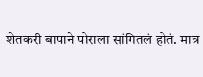शेतकरी बापाने पोराला सांगितलं होतं. मात्र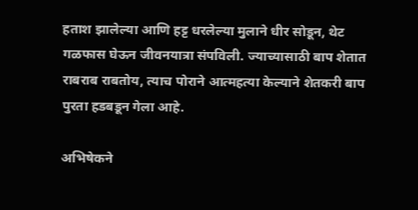हताश झालेल्या आणि हट्ट धरलेल्या मुलाने धीर सोडून, थेट गळफास घेऊन जीवनयात्रा संपविली. ज्याच्यासाठी बाप शेतात राबराब राबतोय, त्याच पोराने आत्महत्या केल्याने शेतकरी बाप पुरता हडबडून गेला आहे.

अभिषेकने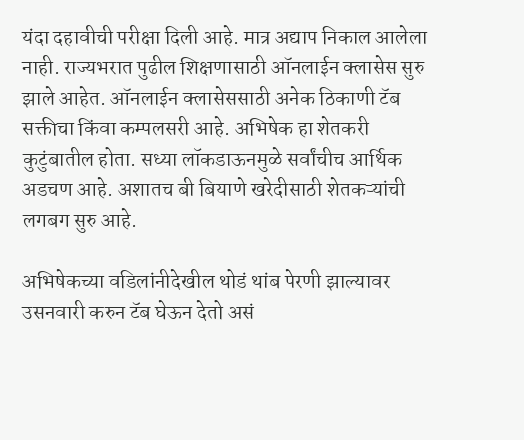यंदा दहावीची परीक्षा दिली आहे. मात्र अद्याप निकाल आलेला नाही. राज्यभरात पुढील शिक्षणासाठी ऑनलाईन क्लासेस सुरु झाले आहेत. ऑनलाईन क्लासेससाठी अनेक ठिकाणी टॅब सक्तीचा किंवा कम्पलसरी आहे. अभिषेक हा शेतकरी कुटुंबातील होता. सध्या लॉकडाऊनमुळे सर्वांचीच आर्थिक अडचण आहे. अशातच बी बियाणे खरेदीसाठी शेतकऱ्यांची लगबग सुरु आहे.

अभिषेकच्या वडिलांनीदेखील थोडं थांब पेरणी झाल्यावर उसनवारी करुन टॅब घेऊन देतो असं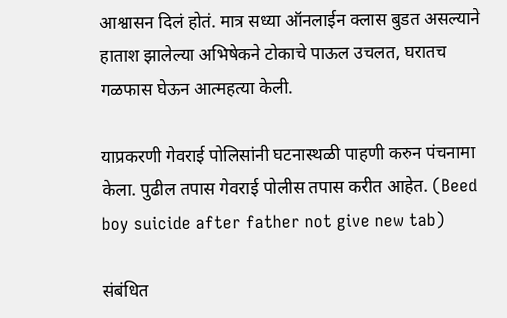आश्वासन दिलं होतं. मात्र सध्या ऑनलाईन क्लास बुडत असल्याने हाताश झालेल्या अभिषेकने टोकाचे पाऊल उचलत, घरातच गळफास घेऊन आत्महत्या केली.

याप्रकरणी गेवराई पोलिसांनी घटनास्थळी पाहणी करुन पंचनामा केला. पुढील तपास गेवराई पोलीस तपास करीत आहेत. (Beed boy suicide after father not give new tab)

संबंधित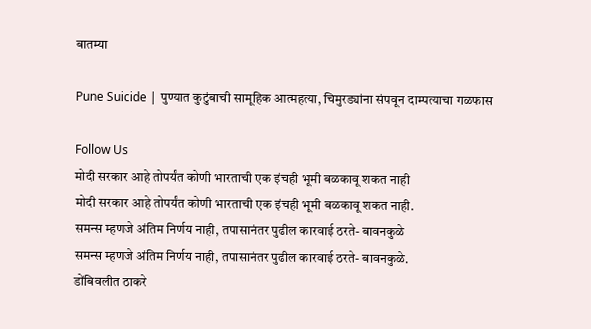बातम्या

Pune Suicide | पुण्यात कुटुंबाची सामूहिक आत्महत्या, चिमुरड्यांना संपवून दाम्पत्याचा गळफास

Follow Us
मोदी सरकार आहे तोपर्यंत कोणी भारताची एक इंचही भूमी बळकावू शकत नाही
मोदी सरकार आहे तोपर्यंत कोणी भारताची एक इंचही भूमी बळकावू शकत नाही.
समन्स म्हणजे अंतिम निर्णय नाही, तपासानंतर पुढील कारवाई ठरते- बावनकुळे
समन्स म्हणजे अंतिम निर्णय नाही, तपासानंतर पुढील कारवाई ठरते- बावनकुळे.
डोंबिवलीत ठाकरे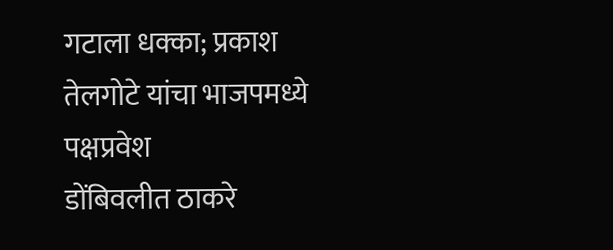गटाला धक्का; प्रकाश तेलगोटे यांचा भाजपमध्ये पक्षप्रवेश
डोंबिवलीत ठाकरे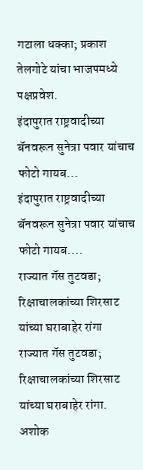गटाला धक्का; प्रकाश तेलगोटे यांचा भाजपमध्ये पक्षप्रवेश.
इंदापुरात राष्ट्रवादीच्या बॅनवरून सुनेत्रा पवार यांचाच फोटो गायब...
इंदापुरात राष्ट्रवादीच्या बॅनवरून सुनेत्रा पवार यांचाच फोटो गायब....
राज्यात गॅस तुटवडा; रिक्षाचालकांच्या शिरसाट यांच्या घराबाहेर रांगा
राज्यात गॅस तुटवडा; रिक्षाचालकांच्या शिरसाट यांच्या घराबाहेर रांगा.
अशोक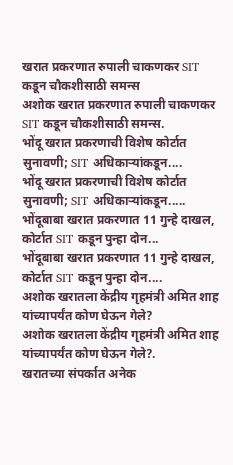खरात प्रकरणात रुपाली चाकणकर SIT कडून चौकशीसाठी समन्स
अशोक खरात प्रकरणात रुपाली चाकणकर SIT कडून चौकशीसाठी समन्स.
भोंदू खरात प्रकरणाची विशेष कोर्टात सुनावणी; SIT अधिकाऱ्यांकडून....
भोंदू खरात प्रकरणाची विशेष कोर्टात सुनावणी; SIT अधिकाऱ्यांकडून.....
भोंदूबाबा खरात प्रकरणात 11 गुन्हे दाखल, कोर्टात SIT कडून पुन्हा दोन...
भोंदूबाबा खरात प्रकरणात 11 गुन्हे दाखल, कोर्टात SIT कडून पुन्हा दोन....
अशोक खरातला केंद्रीय गृहमंत्री अमित शाह यांच्यापर्यंत कोण घेऊन गेले?
अशोक खरातला केंद्रीय गृहमंत्री अमित शाह यांच्यापर्यंत कोण घेऊन गेले?.
खरातच्या संपर्कात अनेक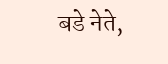बडे नेते,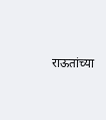राऊतांच्या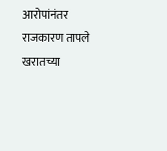आरोपांनंतर राजकारण तापले
खरातच्या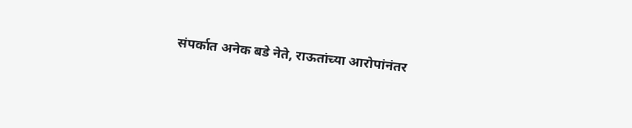संपर्कात अनेक बडे नेते, राऊतांच्या आरोपांनंतर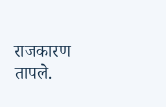राजकारण तापले.